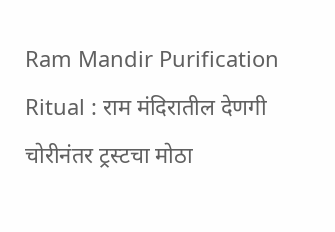Ram Mandir Purification Ritual : राम मंदिरातील देणगी चोरीनंतर ट्रस्टचा मोठा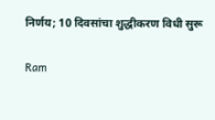निर्णय; 10 दिवसांचा शुद्धीकरण विधी सुरू

Ram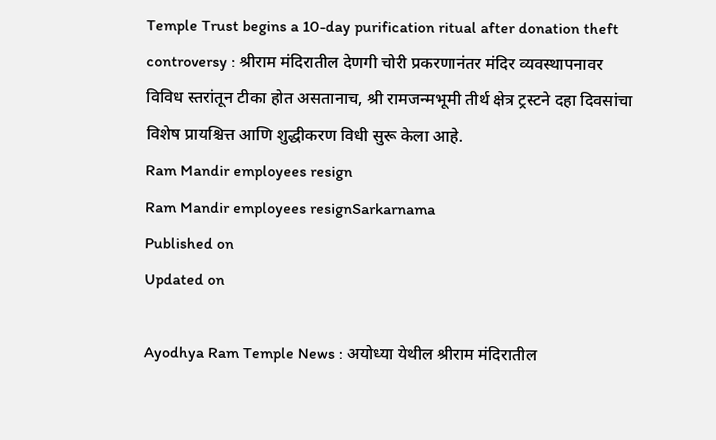Temple Trust begins a 10-day purification ritual after donation theft controversy : श्रीराम मंदिरातील देणगी चोरी प्रकरणानंतर मंदिर व्यवस्थापनावर विविध स्तरांतून टीका होत असतानाच, श्री रामजन्मभूमी तीर्थ क्षेत्र ट्रस्टने दहा दिवसांचा विशेष प्रायश्चित्त आणि शुद्धीकरण विधी सुरू केला आहे.
Ram Mandir employees resign
Ram Mandir employees resignSarkarnama
Published on
Updated on

Ayodhya Ram Temple News : अयोध्या येथील श्रीराम मंदिरातील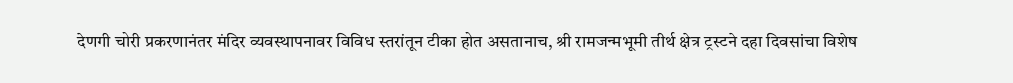देणगी चोरी प्रकरणानंतर मंदिर व्यवस्थापनावर विविध स्तरांतून टीका होत असतानाच, श्री रामजन्मभूमी तीर्थ क्षेत्र ट्रस्टने दहा दिवसांचा विशेष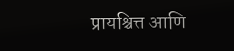प्रायश्चित्त आणि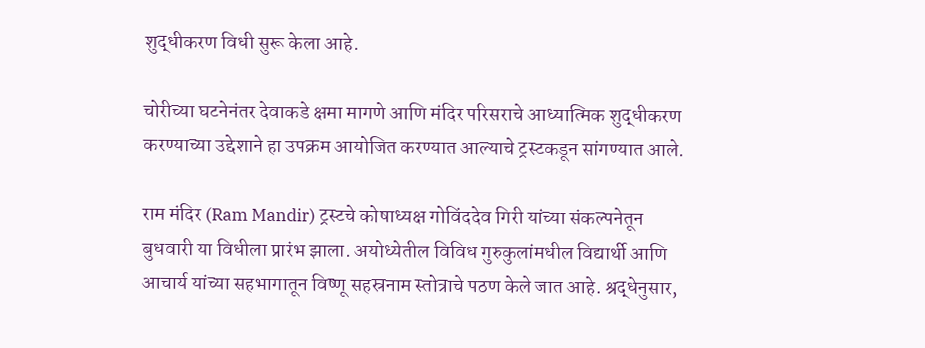शुद्धीकरण विधी सुरू केला आहे.

चोरीच्या घटनेनंतर देवाकडे क्षमा मागणे आणि मंदिर परिसराचे आध्यात्मिक शुद्धीकरण करण्याच्या उद्देशाने हा उपक्रम आयोजित करण्यात आल्याचे ट्रस्टकडून सांगण्यात आले.

राम मंदिर (Ram Mandir) ट्रस्टचे कोषाध्यक्ष गोविंददेव गिरी यांच्या संकल्पनेतून बुधवारी या विधीला प्रारंभ झाला. अयोध्येतील विविध गुरुकुलांमधील विद्यार्थी आणि आचार्य यांच्या सहभागातून विष्णू सहस्रनाम स्तोत्राचे पठण केले जात आहे. श्रद्धेनुसार,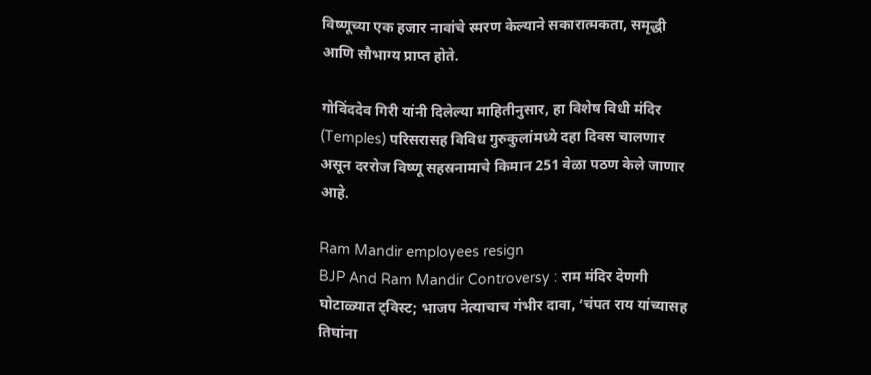विष्णूच्या एक हजार नावांचे स्मरण केल्याने सकारात्मकता, समृद्धी आणि सौभाग्य प्राप्त होते.

गोविंददेव गिरी यांनी दिलेल्या माहितीनुसार, हा विशेष विधी मंदिर (Temples) परिसरासह विविध गुरुकुलांमध्ये दहा दिवस चालणार असून दररोज विष्णू सहस्रनामाचे किमान 251 वेळा पठण केले जाणार आहे.

Ram Mandir employees resign
BJP And Ram Mandir Controversy : राम मंदिर देणगी घोटाळ्यात ट्विस्ट; भाजप नेत्याचाच गंभीर दावा, ‘चंपत राय यांच्यासह तिघांना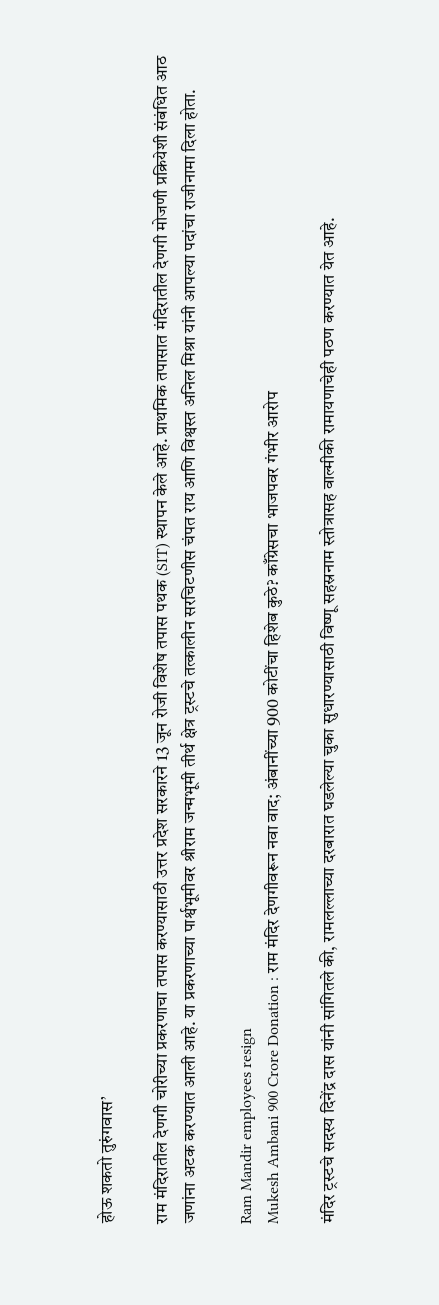होऊ शकतो तुरुंगवास’

राम मंदिरातील देणगी चोरीच्या प्रकरणाचा तपास करण्यासाठी उत्तर प्रदेश सरकारने 13 जून रोजी विशेष तपास पथक (SIT) स्थापन केले आहे. प्राथमिक तपासात मंदिरातील देणगी मोजणी प्रक्रियेशी संबंधित आठ जणांना अटक करण्यात आली आहे. या प्रकरणाच्या पार्श्वभूमीवर श्रीराम जन्मभूमी तीर्थ क्षेत्र ट्रस्टचे तत्कालीन सरचिटणीस चंपत राय आणि विश्वस्त अनिल मिश्रा यांनी आपल्या पदांचा राजीनामा दिला होता.

Ram Mandir employees resign
Mukesh Ambani 900 Crore Donation : राम मंदिर देणगीवरून नवा वाद; अंबानींच्या 900 कोटींचा हिशेब कुठे? काँग्रेसचा भाजपवर गंभीर आरोप

मंदिर ट्रस्टचे सदस्य दिनेंद्र दास यांनी सांगितले की, रामलल्लाच्या दरबारात घडलेल्या चुका सुधारण्यासाठी विष्णू सहस्रनाम स्तोत्रासह वाल्मीकी रामायणाचेही पठण करण्यात येत आहे.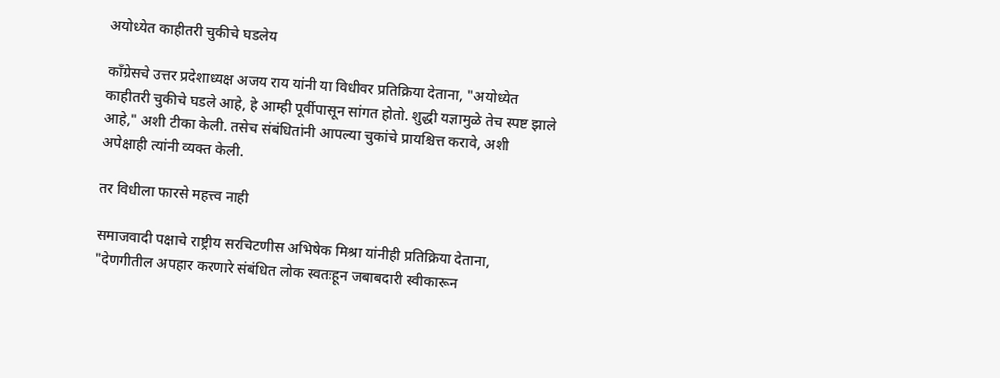अयोध्येत काहीतरी चुकीचे घडलेय

काँग्रेसचे उत्तर प्रदेशाध्यक्ष अजय राय यांनी या विधीवर प्रतिक्रिया देताना, "अयोध्येत काहीतरी चुकीचे घडले आहे, हे आम्ही पूर्वीपासून सांगत होतो. शुद्धी यज्ञामुळे तेच स्पष्ट झाले आहे," अशी टीका केली. तसेच संबंधितांनी आपल्या चुकांचे प्रायश्चित्त करावे, अशी अपेक्षाही त्यांनी व्यक्त केली.

तर विधीला फारसे महत्त्व नाही

समाजवादी पक्षाचे राष्ट्रीय सरचिटणीस अभिषेक मिश्रा यांनीही प्रतिक्रिया देताना, "देणगीतील अपहार करणारे संबंधित लोक स्वतःहून जबाबदारी स्वीकारून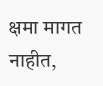क्षमा मागत नाहीत,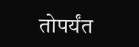तोपर्यंत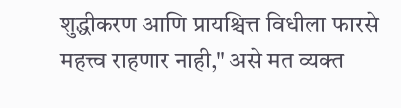शुद्धीकरण आणि प्रायश्चित्त विधीला फारसे महत्त्व राहणार नाही," असे मत व्यक्त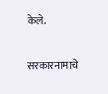केले.

सरकारनामाचे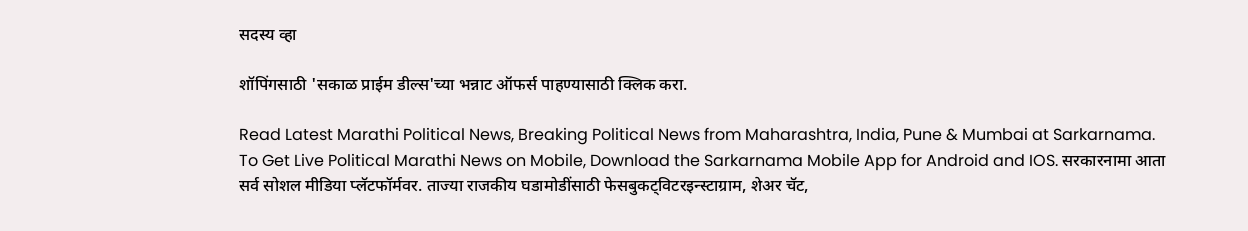सदस्य व्हा

शॉपिंगसाठी 'सकाळ प्राईम डील्स'च्या भन्नाट ऑफर्स पाहण्यासाठी क्लिक करा.

Read Latest Marathi Political News, Breaking Political News from Maharashtra, India, Pune & Mumbai at Sarkarnama. To Get Live Political Marathi News on Mobile, Download the Sarkarnama Mobile App for Android and IOS. सरकारनामा आता सर्व सोशल मीडिया प्लॅटफॉर्मवर. ताज्या राजकीय घडामोडींसाठी फेसबुकट्विटरइन्स्टाग्राम, शेअर चॅट,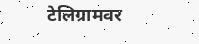टेलिग्रामवर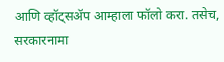आणि व्हॉट्सॲप आम्हाला फॉलो करा. तसेच, सरकारनामा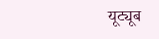यूट्यूब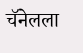चॅनेलला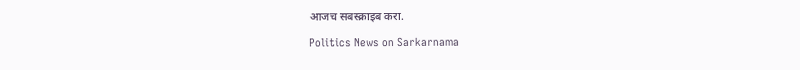आजच सबस्क्राइब करा.

Politics News on Sarkarnama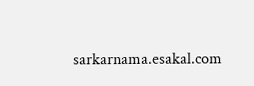sarkarnama.esakal.com